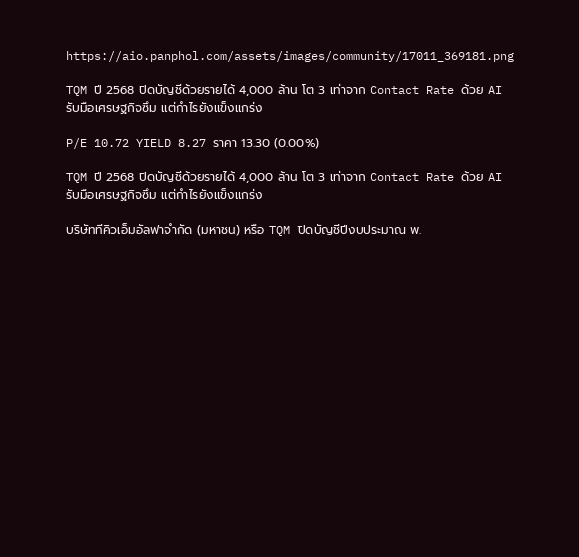https://aio.panphol.com/assets/images/community/17011_369181.png

TQM ปี 2568 ปิดบัญชีด้วยรายได้ 4,000 ล้าน โต 3 เท่าจาก Contact Rate ด้วย AI รับมือเศรษฐกิจซึม แต่กำไรยังแข็งแกร่ง

P/E 10.72 YIELD 8.27 ราคา 13.30 (0.00%)

TQM ปี 2568 ปิดบัญชีด้วยรายได้ 4,000 ล้าน โต 3 เท่าจาก Contact Rate ด้วย AI รับมือเศรษฐกิจซึม แต่กำไรยังแข็งแกร่ง

บริษัททีคิวเอ็มอัลฟาจำกัด (มหาชน) หรือ TQM ปิดบัญชีปีงบประมาณ พ.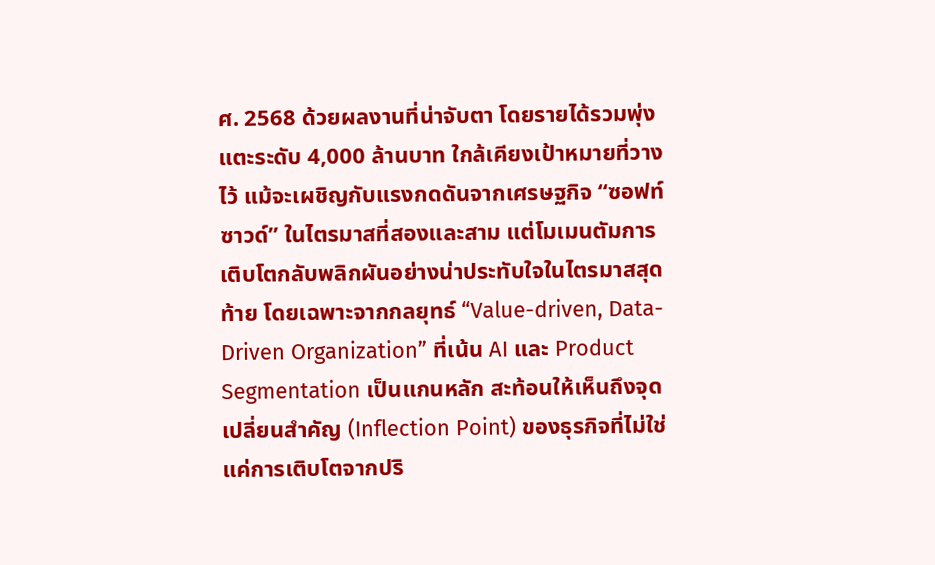ศ. 2568 ด้วยผลงานที่น่าจับตา โดยรายได้รวมพุ่งแตะระดับ 4,000 ล้านบาท ใกล้เคียงเป้าหมายที่วางไว้ แม้จะเผชิญกับแรงกดดันจากเศรษฐกิจ “ซอฟท์ซาวด์” ในไตรมาสที่สองและสาม แต่โมเมนตัมการเติบโตกลับพลิกผันอย่างน่าประทับใจในไตรมาสสุดท้าย โดยเฉพาะจากกลยุทธ์ “Value-driven, Data-Driven Organization” ที่เน้น AI และ Product Segmentation เป็นแกนหลัก สะท้อนให้เห็นถึงจุดเปลี่ยนสำคัญ (Inflection Point) ของธุรกิจที่ไม่ใช่แค่การเติบโตจากปริ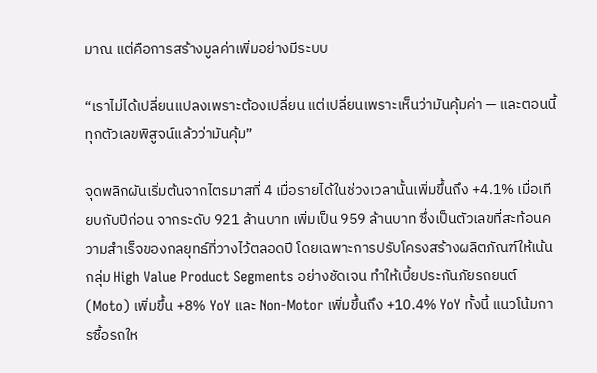มาณ แต่คือการสร้างมูลค่าเพิ่มอย่างมีระบบ

“เราไม่ได้เปลี่ยนแปลงเพราะต้องเปลี่ยน แต่เปลี่ยนเพราะเห็นว่ามันคุ้มค่า — และตอนนี้ทุกตัวเลขพิสูจน์แล้วว่ามันคุ้ม”

จุดพลิกผันเริ่มต้นจากไตรมาสที่ 4 เมื่อรายได้ในช่วงเวลานั้นเพิ่มขึ้นถึง +4.1% เมื่อเทียบกับปีก่อน จากระดับ 921 ล้านบาท เพิ่มเป็น 959 ล้านบาท ซึ่งเป็นตัวเลขที่สะท้อนความสำเร็จของกลยุทธ์ที่วางไว้ตลอดปี โดยเฉพาะการปรับโครงสร้างผลิตภัณฑ์ให้เน้นกลุ่ม High Value Product Segments อย่างชัดเจน ทำให้เบี้ยประกันภัยรถยนต์ (Moto) เพิ่มขึ้น +8% YoY และ Non-Motor เพิ่มขึ้นถึง +10.4% YoY ทั้งนี้ แนวโน้มการซื้อรถให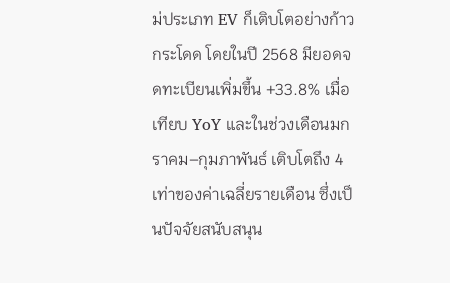ม่ประเภท EV ก็เติบโตอย่างก้าวกระโดด โดยในปี 2568 มียอดจดทะเบียนเพิ่มขึ้น +33.8% เมื่อเทียบ YoY และในช่วงเดือนมกราคม–กุมภาพันธ์ เติบโตถึง 4 เท่าของค่าเฉลี่ยรายเดือน ซึ่งเป็นปัจจัยสนับสนุน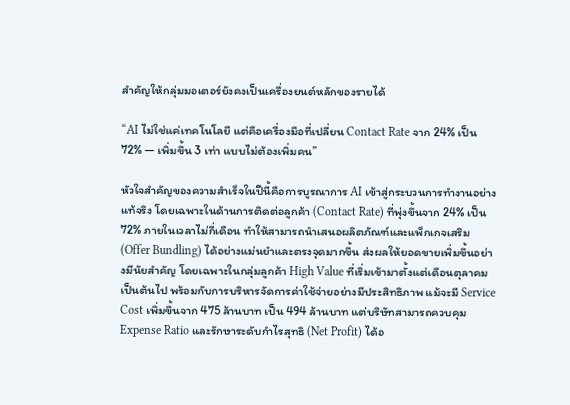สำคัญให้กลุ่มมอเตอร์ยังคงเป็นเครื่องยนต์หลักของรายได้

“AI ไม่ใช่แค่เทคโนโลยี แต่คือเครื่องมือที่เปลี่ยน Contact Rate จาก 24% เป็น 72% — เพิ่มขึ้น 3 เท่า แบบไม่ต้องเพิ่มคน”

หัวใจสำคัญของความสำเร็จในปีนี้คือการบูรณาการ AI เข้าสู่กระบวนการทำงานอย่างแท้จริง โดยเฉพาะในด้านการติดต่อลูกค้า (Contact Rate) ที่พุ่งขึ้นจาก 24% เป็น 72% ภายในเวลาไม่กี่เดือน ทำให้สามารถนำเสนอผลิตภัณฑ์และแพ็กเกจเสริม (Offer Bundling) ได้อย่างแม่นยำและตรงจุดมากขึ้น ส่งผลให้ยอดขายเพิ่มขึ้นอย่างมีนัยสำคัญ โดยเฉพาะในกลุ่มลูกค้า High Value ที่เริ่มเข้ามาตั้งแต่เดือนตุลาคมเป็นต้นไป พร้อมกับการบริหารจัดการค่าใช้จ่ายอย่างมีประสิทธิภาพ แม้จะมี Service Cost เพิ่มขึ้นจาก 475 ล้านบาท เป็น 494 ล้านบาท แต่บริษัทสามารถควบคุม Expense Ratio และรักษาระดับกำไรสุทธิ (Net Profit) ได้อ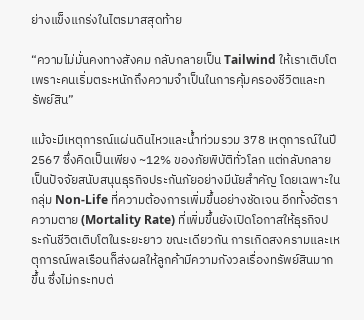ย่างแข็งแกร่งในไตรมาสสุดท้าย

“ความไม่มั่นคงทางสังคม กลับกลายเป็น Tailwind ให้เราเติบโต เพราะคนเริ่มตระหนักถึงความจำเป็นในการคุ้มครองชีวิตและทรัพย์สิน”

แม้จะมีเหตุการณ์แผ่นดินไหวและน้ำท่วมรวม 378 เหตุการณ์ในปี 2567 ซึ่งคิดเป็นเพียง ~12% ของภัยพิบัติทั่วโลก แต่กลับกลายเป็นปัจจัยสนับสนุนธุรกิจประกันภัยอย่างมีนัยสำคัญ โดยเฉพาะในกลุ่ม Non-Life ที่ความต้องการเพิ่มขึ้นอย่างชัดเจน อีกทั้งอัตราความตาย (Mortality Rate) ที่เพิ่มขึ้นยังเปิดโอกาสให้ธุรกิจประกันชีวิตเติบโตในระยะยาว ขณะเดียวกัน การเกิดสงครามและเหตุการณ์พลเรือนก็ส่งผลให้ลูกค้ามีความกังวลเรื่องทรัพย์สินมากขึ้น ซึ่งไม่กระทบต่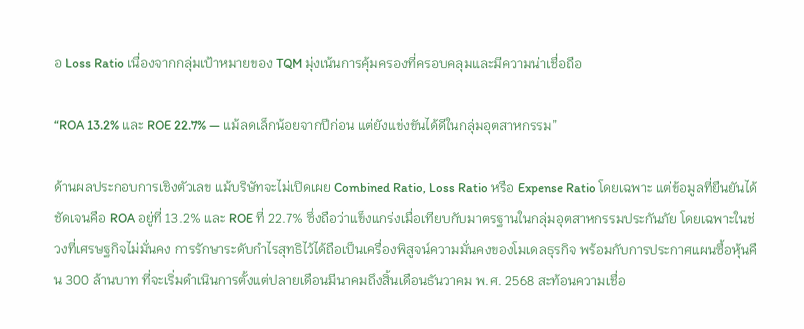อ Loss Ratio เนื่องจากกลุ่มเป้าหมายของ TQM มุ่งเน้นการคุ้มครองที่ครอบคลุมและมีความน่าเชื่อถือ

“ROA 13.2% และ ROE 22.7% — แม้ลดเล็กน้อยจากปีก่อน แต่ยังแข่งขันได้ดีในกลุ่มอุตสาหกรรม”

ด้านผลประกอบการเชิงตัวเลข แม้บริษัทจะไม่เปิดเผย Combined Ratio, Loss Ratio หรือ Expense Ratio โดยเฉพาะ แต่ข้อมูลที่ยืนยันได้ชัดเจนคือ ROA อยู่ที่ 13.2% และ ROE ที่ 22.7% ซึ่งถือว่าแข็งแกร่งเมื่อเทียบกับมาตรฐานในกลุ่มอุตสาหกรรมประกันภัย โดยเฉพาะในช่วงที่เศรษฐกิจไม่มั่นคง การรักษาระดับกำไรสุทธิไว้ได้ถือเป็นเครื่องพิสูจน์ความมั่นคงของโมเดลธุรกิจ พร้อมกับการประกาศแผนซื้อหุ้นคืน 300 ล้านบาท ที่จะเริ่มดำเนินการตั้งแต่ปลายเดือนมีนาคมถึงสิ้นเดือนธันวาคม พ.ศ. 2568 สะท้อนความเชื่อ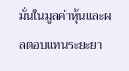มั่นในมูลค่าหุ้นและผลตอบแทนระยะยา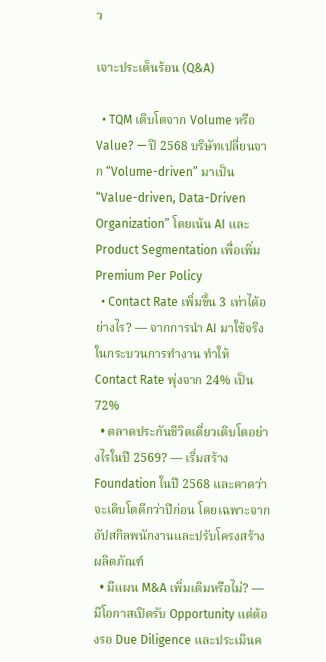ว

เจาะประเด็นร้อน (Q&A)

  • TQM เติบโตจาก Volume หรือ Value? — ปี 2568 บริษัทเปลี่ยนจาก “Volume-driven” มาเป็น “Value-driven, Data-Driven Organization” โดยเน้น AI และ Product Segmentation เพื่อเพิ่ม Premium Per Policy
  • Contact Rate เพิ่มขึ้น 3 เท่าได้อย่างไร? — จากการนำ AI มาใช้จริงในกระบวนการทำงาน ทำให้ Contact Rate พุ่งจาก 24% เป็น 72%
  • ตลาดประกันชีวิตเดี่ยวเติบโตอย่างไรในปี 2569? — เริ่มสร้าง Foundation ในปี 2568 และคาดว่าจะเติบโตดีกว่าปีก่อน โดยเฉพาะจากอัปสกิลพนักงานและปรับโครงสร้างผลิตภัณฑ์
  • มีแผน M&A เพิ่มเติมหรือไม่? — มีโอกาสเปิดรับ Opportunity แต่ต้องรอ Due Diligence และประเมินค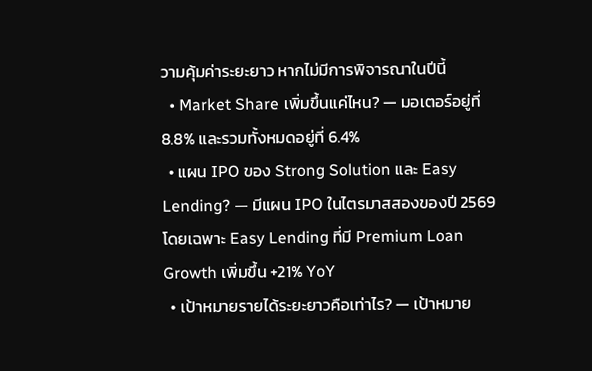วามคุ้มค่าระยะยาว หากไม่มีการพิจารณาในปีนี้
  • Market Share เพิ่มขึ้นแค่ไหน? — มอเตอร์อยู่ที่ 8.8% และรวมทั้งหมดอยู่ที่ 6.4%
  • แผน IPO ของ Strong Solution และ Easy Lending? — มีแผน IPO ในไตรมาสสองของปี 2569 โดยเฉพาะ Easy Lending ที่มี Premium Loan Growth เพิ่มขึ้น +21% YoY
  • เป้าหมายรายได้ระยะยาวคือเท่าไร? — เป้าหมาย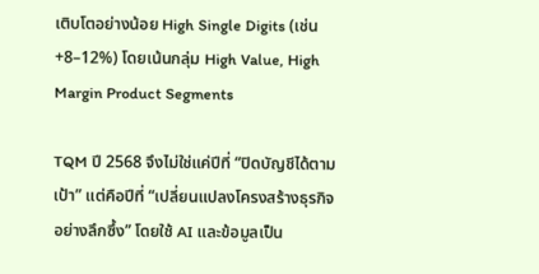เติบโตอย่างน้อย High Single Digits (เช่น +8–12%) โดยเน้นกลุ่ม High Value, High Margin Product Segments

TQM ปี 2568 จึงไม่ใช่แค่ปีที่ “ปิดบัญชีได้ตามเป้า” แต่คือปีที่ “เปลี่ยนแปลงโครงสร้างธุรกิจอย่างลึกซึ้ง” โดยใช้ AI และข้อมูลเป็น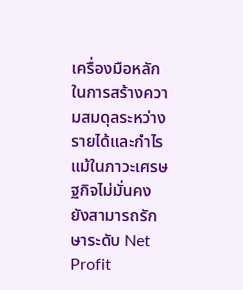เครื่องมือหลักในการสร้างความสมดุลระหว่างรายได้และกำไร แม้ในภาวะเศรษฐกิจไม่มั่นคง ยังสามารถรักษาระดับ Net Profit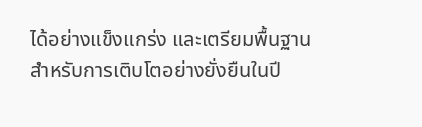ได้อย่างแข็งแกร่ง และเตรียมพื้นฐานสำหรับการเติบโตอย่างยั่งยืนในปี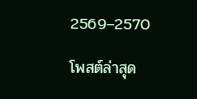2569–2570

โพสต์ล่าสุด